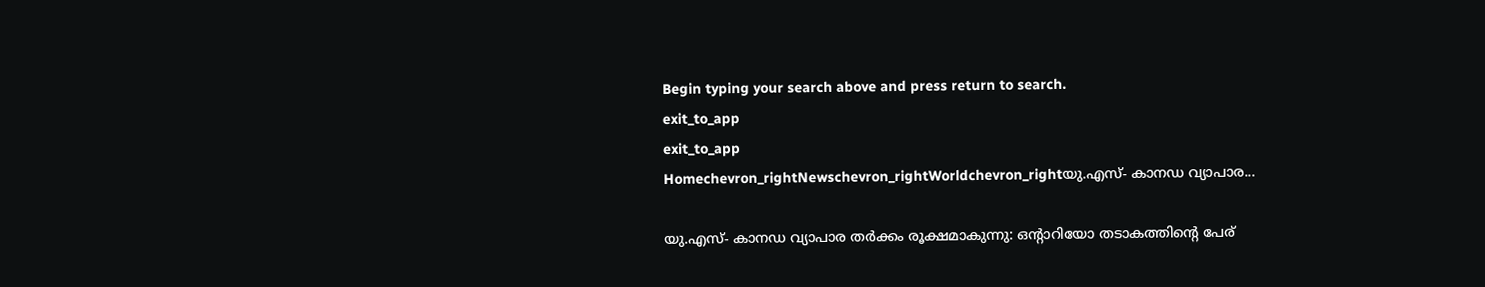Begin typing your search above and press return to search.
exit_to_app
exit_to_app
Homechevron_rightNewschevron_rightWorldchevron_rightയു.എസ്- കാനഡ വ്യാപാര...

യു.എസ്- കാനഡ വ്യാപാര തർക്കം രൂക്ഷമാകുന്നു: ഒന്റാറിയോ തടാകത്തിന്റെ പേര്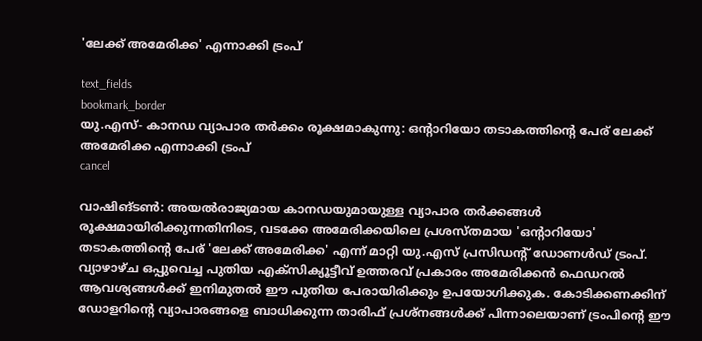'ലേക്ക് അമേരിക്ക' എന്നാക്കി ട്രംപ്

text_fields
bookmark_border
യു.എസ്- കാനഡ വ്യാപാര തർക്കം രൂക്ഷമാകുന്നു: ഒന്റാറിയോ തടാകത്തിന്റെ പേര് ലേക്ക് അമേരിക്ക എന്നാക്കി ട്രംപ്
cancel

വാഷിങ്ടൺ: അയൽരാജ്യമായ കാനഡയുമായുള്ള വ്യാപാര തർക്കങ്ങൾ രൂക്ഷമായിരിക്കുന്നതിനിടെ, വടക്കേ അമേരിക്കയിലെ പ്രശസ്തമായ 'ഒന്റാറിയോ' തടാകത്തിന്റെ പേര് 'ലേക്ക് അമേരിക്ക' എന്ന് മാറ്റി യു.എസ് പ്രസിഡന്റ് ഡോണൾഡ് ട്രംപ്. വ്യാഴാഴ്ച ഒപ്പുവെച്ച പുതിയ എക്സിക്യൂട്ടീവ് ഉത്തരവ് പ്രകാരം അമേരിക്കൻ ഫെഡറൽ ആവശ്യങ്ങൾക്ക് ഇനിമുതൽ ഈ പുതിയ പേരായിരിക്കും ഉപയോഗിക്കുക. കോടിക്കണക്കിന് ഡോളറിന്റെ വ്യാപാരങ്ങളെ ബാധിക്കുന്ന താരിഫ് പ്രശ്നങ്ങൾക്ക് പിന്നാലെയാണ് ട്രംപിന്റെ ഈ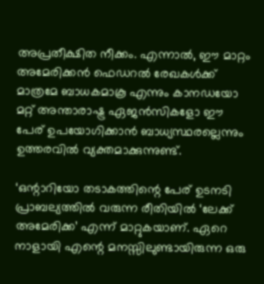അപ്രതീക്ഷിത നീക്കം. എന്നാൽ, ഈ മാറ്റം അമേരിക്കൻ ഫെഡറൽ രേഖകൾക്ക് മാത്രമേ ബാധകമാകൂ എന്നും കാനഡയോ മറ്റ് അന്താരാഷ്ട്ര ഏജൻസികളോ ഈ പേര് ഉപയോഗിക്കാൻ ബാധ്യസ്ഥരല്ലെന്നും ഉത്തരവിൽ വ്യക്തമാക്കുന്നുണ്ട്.

‘ഒന്റാറിയോ തടാകത്തിന്റെ പേര് ഉടനടി പ്രാബല്യത്തിൽ വരുന്ന രീതിയിൽ ‘ലേക്ക് അമേരിക്ക’ എന്ന് മാറ്റുകയാണ്. ഏറെ നാളായി എന്റെ മനസ്സിലുണ്ടായിരുന്ന ഒരു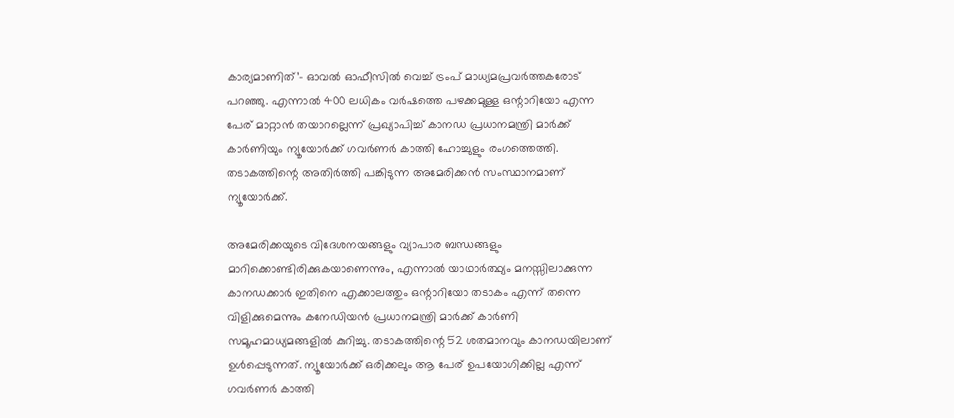കാര്യമാണിത്’- ഓവൽ ഓഫീസിൽ വെച്ച് ട്രംപ് മാധ്യമപ്രവർത്തകരോട് പറഞ്ഞു. എന്നാൽ 400 ലധികം വർഷത്തെ പഴക്കമുള്ള ഒന്റാറിയോ എന്ന പേര് മാറ്റാൻ തയാറല്ലെന്ന് പ്രഖ്യാപിച്ച് കാനഡ പ്രധാനമന്ത്രി മാർക്ക് കാർണിയും ന്യൂയോർക്ക് ഗവർണർ കാത്തി ഹോച്ചുളും രംഗത്തെത്തി. തടാകത്തിന്റെ അതിർത്തി പങ്കിടുന്ന അമേരിക്കൻ സംസ്ഥാനമാണ് ന്യൂയോർക്ക്.

അമേരിക്കയുടെ വിദേശനയങ്ങളും വ്യാപാര ബന്ധങ്ങളും മാറിക്കൊണ്ടിരിക്കുകയാണെന്നും, എന്നാൽ യാഥാർത്ഥ്യം മനസ്സിലാക്കുന്ന കാനഡക്കാർ ഇതിനെ എക്കാലത്തും ഒന്റാറിയോ തടാകം എന്ന് തന്നെ വിളിക്കുമെന്നും കനേഡിയൻ പ്രധാനമന്ത്രി മാർക്ക് കാർണി സമൂഹമാധ്യമങ്ങളിൽ കുറിച്ചു. തടാകത്തിന്റെ 52 ശതമാനവും കാനഡയിലാണ് ഉൾപ്പെടുന്നത്. ന്യൂയോർക്ക് ഒരിക്കലും ആ പേര് ഉപയോഗിക്കില്ല എന്ന് ഗവർണർ കാത്തി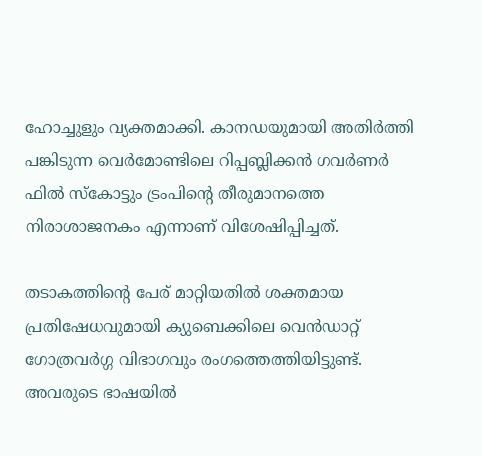ഹോച്ചുളും വ്യക്തമാക്കി. കാനഡയുമായി അതിർത്തി പങ്കിടുന്ന വെർമോണ്ടിലെ റിപ്പബ്ലിക്കൻ ഗവർണർ ഫിൽ സ്കോട്ടും ട്രംപിന്റെ തീരുമാനത്തെ നിരാശാജനകം എന്നാണ് വിശേഷിപ്പിച്ചത്.

തടാകത്തിന്റെ പേര് മാറ്റിയതിൽ ശക്തമായ പ്രതിഷേധവുമായി ക്യുബെക്കിലെ വെൻഡാറ്റ് ഗോത്രവർഗ്ഗ വിഭാഗവും രംഗത്തെത്തിയിട്ടുണ്ട്. അവരുടെ ഭാഷയിൽ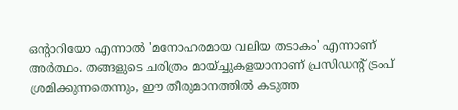ഒന്റാറിയോ എന്നാൽ 'മനോഹരമായ വലിയ തടാകം' എന്നാണ് അർത്ഥം. തങ്ങളുടെ ചരിത്രം മായ്ച്ചുകളയാനാണ് പ്രസിഡന്റ് ട്രംപ് ശ്രമിക്കുന്നതെന്നും, ഈ തീരുമാനത്തിൽ കടുത്ത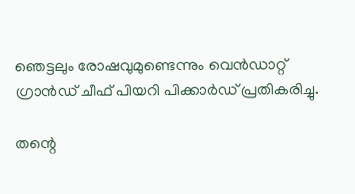ഞെട്ടലും രോഷവുമുണ്ടെന്നും വെൻഡാറ്റ് ഗ്രാൻഡ് ചീഫ് പിയറി പിക്കാർഡ് പ്രതികരിച്ചു.

തന്റെ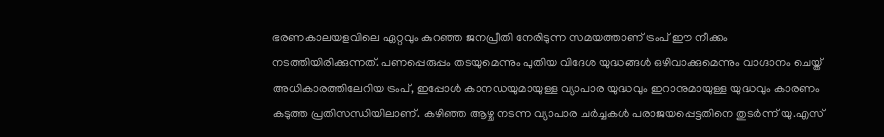ഭരണകാലയളവിലെ ഏറ്റവും കുറഞ്ഞ ജനപ്രീതി നേരിടുന്ന സമയത്താണ് ട്രംപ് ഈ നീക്കം നടത്തിയിരിക്കുന്നത്. പണപ്പെരുപ്പം തടയുമെന്നും പുതിയ വിദേശ യുദ്ധങ്ങൾ ഒഴിവാക്കുമെന്നും വാഗ്ദാനം ചെയ്ത് അധികാരത്തിലേറിയ ട്രംപ്, ഇപ്പോൾ കാനഡയുമായുള്ള വ്യാപാര യുദ്ധവും ഇറാനുമായുള്ള യുദ്ധവും കാരണം കടുത്ത പ്രതിസന്ധിയിലാണ്. കഴിഞ്ഞ ആഴ്ച നടന്ന വ്യാപാര ചർച്ചകൾ പരാജയപ്പെട്ടതിനെ തുടർന്ന് യു.എസ്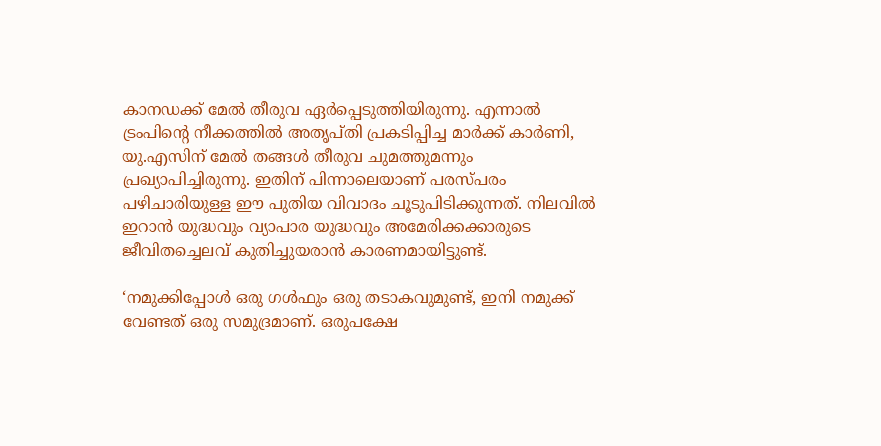കാനഡക്ക് മേൽ തീരുവ ഏർപ്പെടുത്തിയിരുന്നു. എന്നാൽ ട്രംപിന്റെ നീക്കത്തിൽ അതൃപ്തി പ്രകടിപ്പിച്ച മാർക്ക് കാർണി, യു.എസിന് മേൽ തങ്ങൾ തീരുവ ചുമത്തുമന്നും പ്രഖ്യാപിച്ചിരുന്നു. ഇതിന് പിന്നാലെയാണ് പരസ്പരം പഴിചാരിയുള്ള ഈ പുതിയ വിവാദം ചൂടുപിടിക്കുന്നത്. നിലവിൽ ഇറാൻ യുദ്ധവും വ്യാപാര യുദ്ധവും അമേരിക്കക്കാരുടെ ജീവിതച്ചെലവ് കുതിച്ചുയരാൻ കാരണമായിട്ടുണ്ട്.

‘നമുക്കിപ്പോൾ ഒരു ഗൾഫും ഒരു തടാകവുമുണ്ട്, ഇനി നമുക്ക് വേണ്ടത് ഒരു സമുദ്രമാണ്. ഒരുപക്ഷേ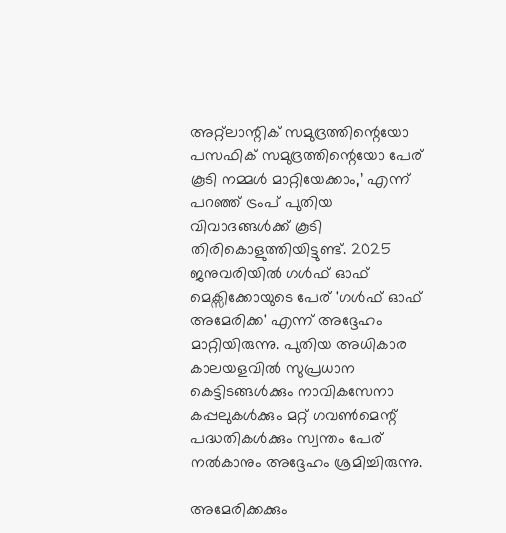അറ്റ്ലാന്റിക് സമുദ്രത്തിന്റെയോ പസഫിക് സമുദ്രത്തിന്റെയോ പേര് കൂടി നമ്മൾ മാറ്റിയേക്കാം,’ എന്ന് പറഞ്ഞ് ട്രംപ് പുതിയ വിവാദങ്ങൾക്ക് കൂടി തിരികൊളുത്തിയിട്ടുണ്ട്. 2025 ജനുവരിയിൽ ഗൾഫ് ഓഫ് മെക്സിക്കോയുടെ പേര് 'ഗൾഫ് ഓഫ് അമേരിക്ക' എന്ന് അദ്ദേഹം മാറ്റിയിരുന്നു. പുതിയ അധികാര കാലയളവിൽ സുപ്രധാന കെട്ടിടങ്ങൾക്കും നാവികസേനാ കപ്പലുകൾക്കും മറ്റ് ഗവൺമെന്റ് പദ്ധതികൾക്കും സ്വന്തം പേര് നൽകാനും അദ്ദേഹം ശ്രമിച്ചിരുന്നു.

അമേരിക്കക്കും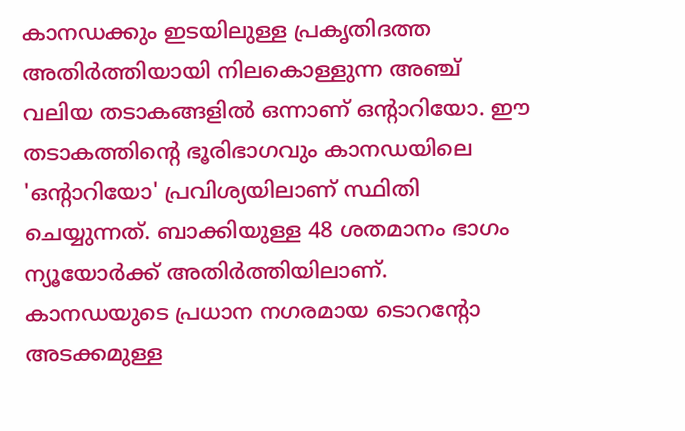കാനഡക്കും ഇടയിലുള്ള പ്രകൃതിദത്ത അതിർത്തിയായി നിലകൊള്ളുന്ന അഞ്ച് വലിയ തടാകങ്ങളിൽ ഒന്നാണ് ഒന്റാറിയോ. ഈ തടാകത്തിന്റെ ഭൂരിഭാഗവും കാനഡയിലെ 'ഒന്റാറിയോ' പ്രവിശ്യയിലാണ് സ്ഥിതി ചെയ്യുന്നത്. ബാക്കിയുള്ള 48 ശതമാനം ഭാഗം ന്യൂയോർക്ക് അതിർത്തിയിലാണ്. കാനഡയുടെ പ്രധാന നഗരമായ ടൊറന്റോ അടക്കമുള്ള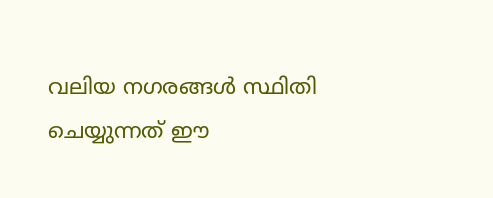വലിയ നഗരങ്ങൾ സ്ഥിതി ചെയ്യുന്നത് ഈ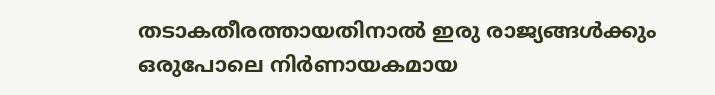തടാകതീരത്തായതിനാൽ ഇരു രാജ്യങ്ങൾക്കും ഒരുപോലെ നിർണായകമായ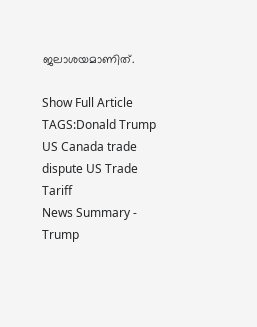ജലാശയമാണിത്.

Show Full Article
TAGS:Donald Trump US Canada trade dispute US Trade Tariff
News Summary - Trump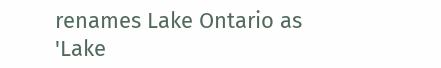renames Lake Ontario as 'Lake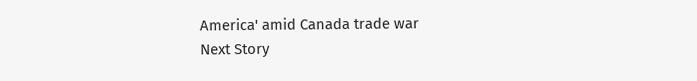America' amid Canada trade war
Next Story